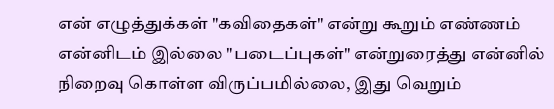என் எழுத்துக்கள் "கவிதைகள்" என்று கூறும் எண்ணம் என்னிடம் இல்லை "படைப்புகள்" என்றுரைத்து என்னில் நிறைவு கொள்ள விருப்பமில்லை, இது வெறும்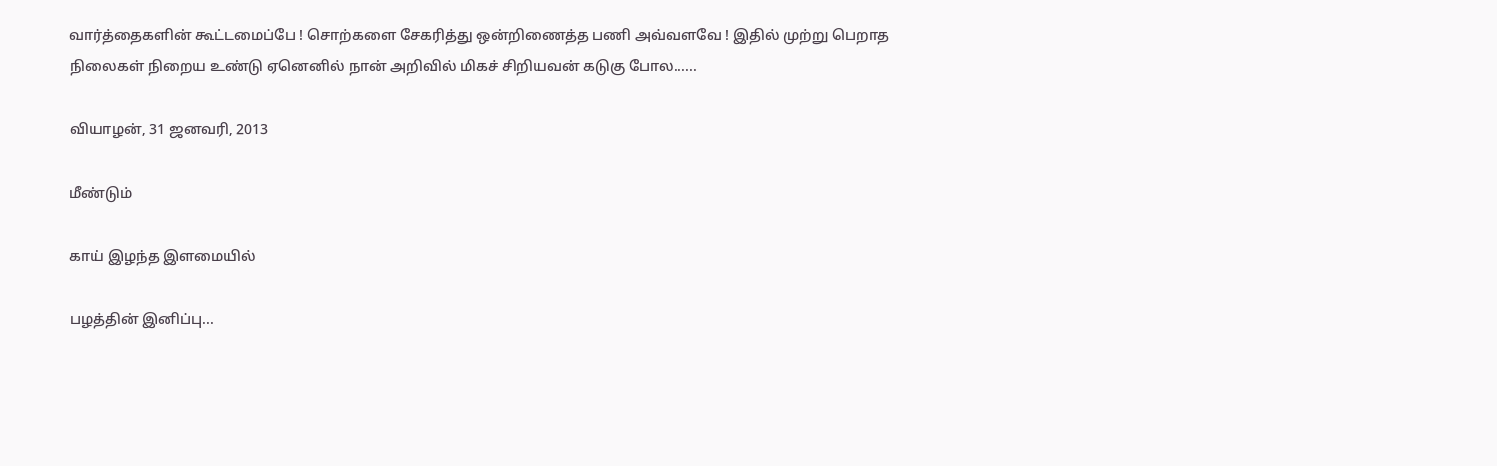வார்த்தைகளின் கூட்டமைப்பே ! சொற்களை சேகரித்து ஒன்றிணைத்த பணி அவ்வளவே ! இதில் முற்று பெறாத நிலைகள் நிறைய உண்டு ஏனெனில் நான் அறிவில் மிகச் சிறியவன் கடுகு போல......

வியாழன், 31 ஜனவரி, 2013

மீண்டும்

காய் இழந்த இளமையில்

பழத்தின் இனிப்பு...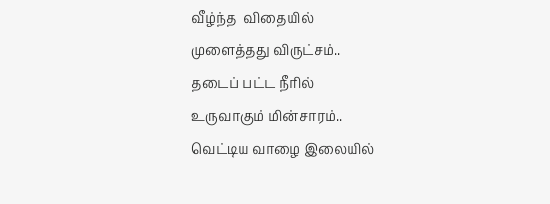வீழ்ந்த  விதையில்
முளைத்தது விருட்சம்..
தடைப் பட்ட நீரில்
உருவாகும் மின்சாரம்..
வெட்டிய வாழை இலையில்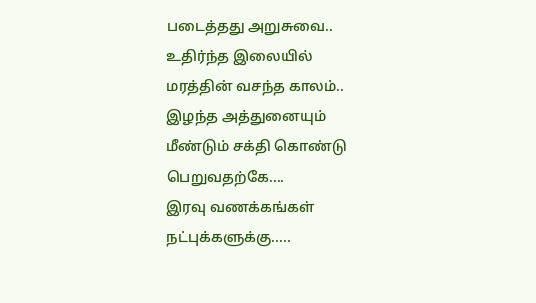படைத்தது அறுசுவை..
உதிர்ந்த இலையில்
மரத்தின் வசந்த காலம்..
இழந்த அத்துனையும்
மீண்டும் சக்தி கொண்டு பெறுவதற்கே....
இரவு வணக்கங்கள் நட்புக்களுக்கு.....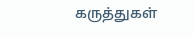கருத்துகள்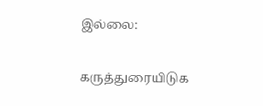இல்லை:

கருத்துரையிடுக